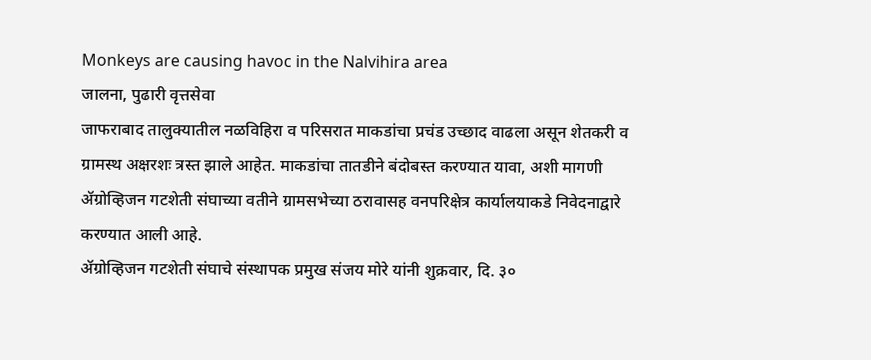Monkeys are causing havoc in the Nalvihira area
जालना, पुढारी वृत्तसेवा
जाफराबाद तालुक्यातील नळविहिरा व परिसरात माकडांचा प्रचंड उच्छाद वाढला असून शेतकरी व ग्रामस्थ अक्षरशः त्रस्त झाले आहेत. माकडांचा तातडीने बंदोबस्त करण्यात यावा, अशी मागणी ॲग्रोव्हिजन गटशेती संघाच्या वतीने ग्रामसभेच्या ठरावासह वनपरिक्षेत्र कार्यालयाकडे निवेदनाद्वारे करण्यात आली आहे.
ॲग्रोव्हिजन गटशेती संघाचे संस्थापक प्रमुख संजय मोरे यांनी शुक्रवार, दि. ३०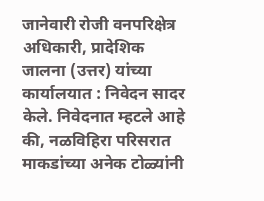जानेवारी रोजी वनपरिक्षेत्र अधिकारी, प्रादेशिक जालना (उत्तर) यांच्या कार्यालयात : निवेदन सादर केले. निवेदनात म्हटले आहे की, नळविहिरा परिसरात माकडांच्या अनेक टोळ्यांनी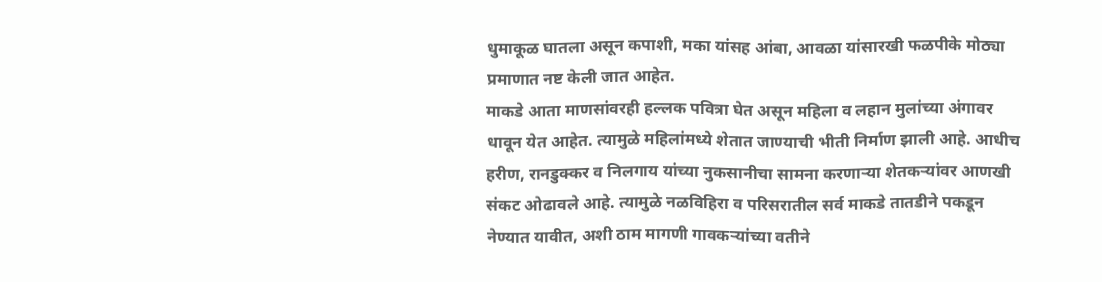धुमाकूळ घातला असून कपाशी, मका यांसह आंबा, आवळा यांसारखी फळपीके मोठ्या प्रमाणात नष्ट केली जात आहेत.
माकडे आता माणसांवरही हल्लक पवित्रा घेत असून महिला व लहान मुलांच्या अंगावर धावून येत आहेत. त्यामुळे महिलांमध्ये शेतात जाण्याची भीती निर्माण झाली आहे. आधीच हरीण, रानडुक्कर व निलगाय यांच्या नुकसानीचा सामना करणाऱ्या शेतकऱ्यांवर आणखी संकट ओढावले आहे. त्यामुळे नळविहिरा व परिसरातील सर्व माकडे तातडीने पकडून नेण्यात यावीत, अशी ठाम मागणी गावकऱ्यांच्या वतीने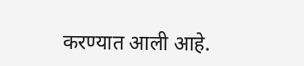करण्यात आली आहे.